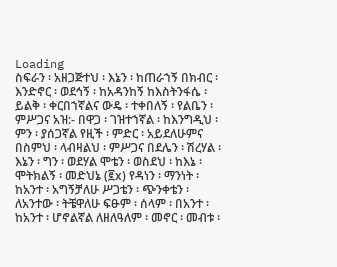Loading
ስፍራን ፡ አዘጋጅተህ ፡ እኔን ፡ ከጠራኀኝ በክብር ፡ እንድኖር ፡ ወደኅኝ ፡ ከአዳንከኝ ከእስትንፋሴ ፡ ይልቅ ፡ ቀርበኀኛልና ውዴ ፡ ተቀበለኝ ፡ የልቤን ፡ ምሥጋና አዝ:- በዋጋ ፡ ገዝተኀኛል ፡ ከእንግዲህ ፡ ምን ፡ ያሰጋኛል የዚች ፡ ምድር ፡ አይደለሁምና በስምህ ፡ ላብዛልህ ፡ ምሥጋና በደሌን ፡ ሽረሃል ፡ እኔን ፡ ግን ፡ ወደሃል ሞቴን ፡ ወስደህ ፡ ከእኔ ፡ ሞትክልኝ ፡ መድህኔ (፪x) የዳነን ፡ ማንነት ፡ ከአንተ ፡ አግኝቻለሁ ሥጋቴን ፡ ጭንቀቴን ፡ ለአንተው ፡ ትቼዋለሁ ፍፁም ፡ ሰላም ፡ በአንተ ፡ ከአንተ ፡ ሆኖልኛል ለዘለዓለም ፡ መኖር ፡ መብቱ ፡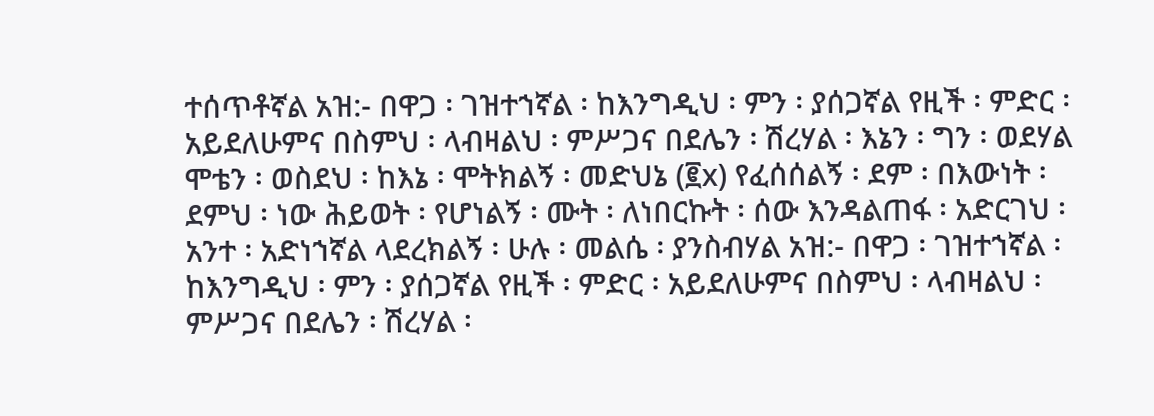ተሰጥቶኛል አዝ:- በዋጋ ፡ ገዝተኀኛል ፡ ከእንግዲህ ፡ ምን ፡ ያሰጋኛል የዚች ፡ ምድር ፡ አይደለሁምና በስምህ ፡ ላብዛልህ ፡ ምሥጋና በደሌን ፡ ሽረሃል ፡ እኔን ፡ ግን ፡ ወደሃል ሞቴን ፡ ወስደህ ፡ ከእኔ ፡ ሞትክልኝ ፡ መድህኔ (፪x) የፈሰሰልኝ ፡ ደም ፡ በእውነት ፡ ደምህ ፡ ነው ሕይወት ፡ የሆነልኝ ፡ ሙት ፡ ለነበርኩት ፡ ሰው እንዳልጠፋ ፡ አድርገህ ፡ አንተ ፡ አድነኀኛል ላደረክልኝ ፡ ሁሉ ፡ መልሴ ፡ ያንስብሃል አዝ:- በዋጋ ፡ ገዝተኀኛል ፡ ከእንግዲህ ፡ ምን ፡ ያሰጋኛል የዚች ፡ ምድር ፡ አይደለሁምና በስምህ ፡ ላብዛልህ ፡ ምሥጋና በደሌን ፡ ሽረሃል ፡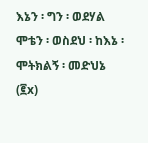እኔን ፡ ግን ፡ ወደሃል ሞቴን ፡ ወስደህ ፡ ከእኔ ፡ ሞትክልኝ ፡ መድህኔ (፪x)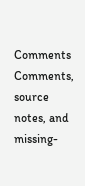Comments
Comments, source notes, and missing-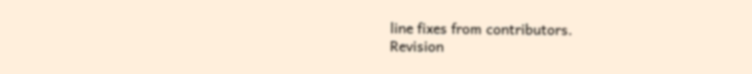line fixes from contributors.
Revision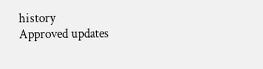history
Approved updates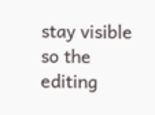stay visible so the editing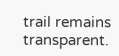trail remains transparent.